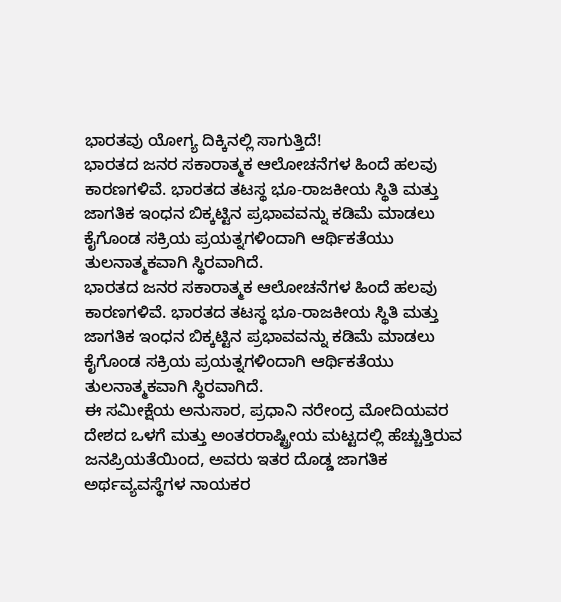ಭಾರತವು ಯೋಗ್ಯ ದಿಕ್ಕಿನಲ್ಲಿ ಸಾಗುತ್ತಿದೆ!
ಭಾರತದ ಜನರ ಸಕಾರಾತ್ಮಕ ಆಲೋಚನೆಗಳ ಹಿಂದೆ ಹಲವು ಕಾರಣಗಳಿವೆ. ಭಾರತದ ತಟಸ್ಥ ಭೂ-ರಾಜಕೀಯ ಸ್ಥಿತಿ ಮತ್ತು ಜಾಗತಿಕ ಇಂಧನ ಬಿಕ್ಕಟ್ಟಿನ ಪ್ರಭಾವವನ್ನು ಕಡಿಮೆ ಮಾಡಲು ಕೈಗೊಂಡ ಸಕ್ರಿಯ ಪ್ರಯತ್ನಗಳಿಂದಾಗಿ ಆರ್ಥಿಕತೆಯು ತುಲನಾತ್ಮಕವಾಗಿ ಸ್ಥಿರವಾಗಿದೆ.
ಭಾರತದ ಜನರ ಸಕಾರಾತ್ಮಕ ಆಲೋಚನೆಗಳ ಹಿಂದೆ ಹಲವು ಕಾರಣಗಳಿವೆ. ಭಾರತದ ತಟಸ್ಥ ಭೂ-ರಾಜಕೀಯ ಸ್ಥಿತಿ ಮತ್ತು ಜಾಗತಿಕ ಇಂಧನ ಬಿಕ್ಕಟ್ಟಿನ ಪ್ರಭಾವವನ್ನು ಕಡಿಮೆ ಮಾಡಲು ಕೈಗೊಂಡ ಸಕ್ರಿಯ ಪ್ರಯತ್ನಗಳಿಂದಾಗಿ ಆರ್ಥಿಕತೆಯು ತುಲನಾತ್ಮಕವಾಗಿ ಸ್ಥಿರವಾಗಿದೆ.
ಈ ಸಮೀಕ್ಷೆಯ ಅನುಸಾರ, ಪ್ರಧಾನಿ ನರೇಂದ್ರ ಮೋದಿಯವರ ದೇಶದ ಒಳಗೆ ಮತ್ತು ಅಂತರರಾಷ್ಟ್ರೀಯ ಮಟ್ಟದಲ್ಲಿ ಹೆಚ್ಚುತ್ತಿರುವ ಜನಪ್ರಿಯತೆಯಿಂದ, ಅವರು ಇತರ ದೊಡ್ಡ ಜಾಗತಿಕ ಅರ್ಥವ್ಯವಸ್ಥೆಗಳ ನಾಯಕರ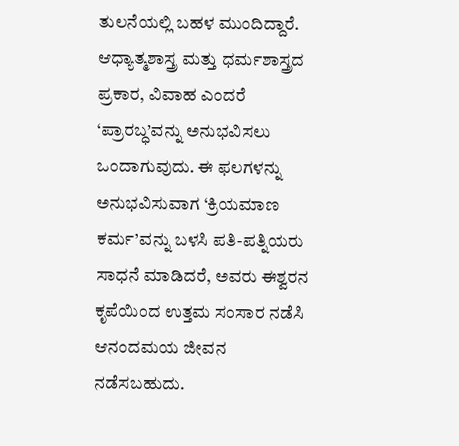ತುಲನೆಯಲ್ಲಿ ಬಹಳ ಮುಂದಿದ್ದಾರೆ.
ಆಧ್ಯಾತ್ಮಶಾಸ್ತ್ರ ಮತ್ತು ಧರ್ಮಶಾಸ್ತ್ರದ ಪ್ರಕಾರ, ವಿವಾಹ ಎಂದರೆ ‘ಪ್ರಾರಬ್ಧ’ವನ್ನು ಅನುಭವಿಸಲು ಒಂದಾಗುವುದು. ಈ ಫಲಗಳನ್ನು ಅನುಭವಿಸುವಾಗ ‘ಕ್ರಿಯಮಾಣ ಕರ್ಮ’ವನ್ನು ಬಳಸಿ ಪತಿ-ಪತ್ನಿಯರು ಸಾಧನೆ ಮಾಡಿದರೆ, ಅವರು ಈಶ್ವರನ ಕೃಪೆಯಿಂದ ಉತ್ತಮ ಸಂಸಾರ ನಡೆಸಿ ಆನಂದಮಯ ಜೀವನ ನಡೆಸಬಹುದು.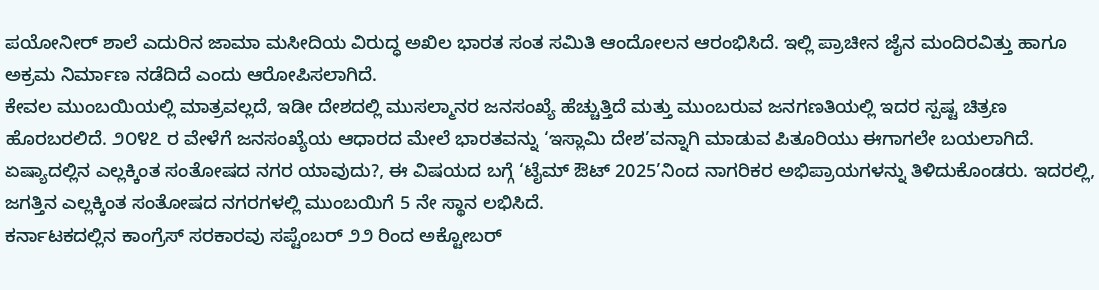ಪಯೋನೀರ್ ಶಾಲೆ ಎದುರಿನ ಜಾಮಾ ಮಸೀದಿಯ ವಿರುದ್ಧ ಅಖಿಲ ಭಾರತ ಸಂತ ಸಮಿತಿ ಆಂದೋಲನ ಆರಂಭಿಸಿದೆ. ಇಲ್ಲಿ ಪ್ರಾಚೀನ ಜೈನ ಮಂದಿರವಿತ್ತು ಹಾಗೂ ಅಕ್ರಮ ನಿರ್ಮಾಣ ನಡೆದಿದೆ ಎಂದು ಆರೋಪಿಸಲಾಗಿದೆ.
ಕೇವಲ ಮುಂಬಯಿಯಲ್ಲಿ ಮಾತ್ರವಲ್ಲದೆ, ಇಡೀ ದೇಶದಲ್ಲಿ ಮುಸಲ್ಮಾನರ ಜನಸಂಖ್ಯೆ ಹೆಚ್ಚುತ್ತಿದೆ ಮತ್ತು ಮುಂಬರುವ ಜನಗಣತಿಯಲ್ಲಿ ಇದರ ಸ್ಪಷ್ಟ ಚಿತ್ರಣ ಹೊರಬರಲಿದೆ. ೨೦೪೭ ರ ವೇಳೆಗೆ ಜನಸಂಖ್ಯೆಯ ಆಧಾರದ ಮೇಲೆ ಭಾರತವನ್ನು ‘ಇಸ್ಲಾಮಿ ದೇಶ’ವನ್ನಾಗಿ ಮಾಡುವ ಪಿತೂರಿಯು ಈಗಾಗಲೇ ಬಯಲಾಗಿದೆ.
ಏಷ್ಯಾದಲ್ಲಿನ ಎಲ್ಲಕ್ಕಿಂತ ಸಂತೋಷದ ನಗರ ಯಾವುದು?, ಈ ವಿಷಯದ ಬಗ್ಗೆ ‘ಟೈಮ್ ಔಟ್ 2025’ನಿಂದ ನಾಗರಿಕರ ಅಭಿಪ್ರಾಯಗಳನ್ನು ತಿಳಿದುಕೊಂಡರು. ಇದರಲ್ಲಿ, ಜಗತ್ತಿನ ಎಲ್ಲಕ್ಕಿಂತ ಸಂತೋಷದ ನಗರಗಳಲ್ಲಿ ಮುಂಬಯಿಗೆ 5 ನೇ ಸ್ಥಾನ ಲಭಿಸಿದೆ.
ಕರ್ನಾಟಕದಲ್ಲಿನ ಕಾಂಗ್ರೆಸ್ ಸರಕಾರವು ಸಪ್ಟೆಂಬರ್ ೨೨ ರಿಂದ ಅಕ್ಟೋಬರ್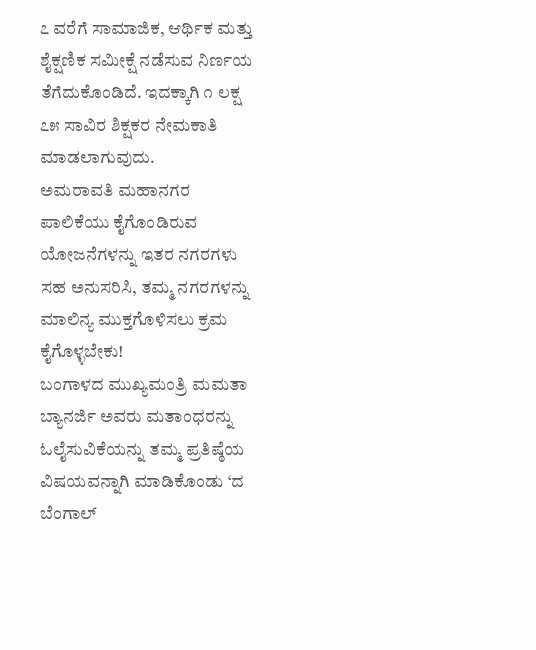೭ ವರೆಗೆ ಸಾಮಾಜಿಕ, ಆರ್ಥಿಕ ಮತ್ತು ಶೈಕ್ಷಣಿಕ ಸಮೀಕ್ಷೆ ನಡೆಸುವ ನಿರ್ಣಯ ತೆಗೆದುಕೊಂಡಿದೆ. ಇದಕ್ಕಾಗಿ ೧ ಲಕ್ಷ ೭೫ ಸಾವಿರ ಶಿಕ್ಷಕರ ನೇಮಕಾತಿ ಮಾಡಲಾಗುವುದು.
ಅಮರಾವತಿ ಮಹಾನಗರ ಪಾಲಿಕೆಯು ಕೈಗೊಂಡಿರುವ ಯೋಜನೆಗಳನ್ನು ಇತರ ನಗರಗಳು ಸಹ ಅನುಸರಿಸಿ, ತಮ್ಮ ನಗರಗಳನ್ನು ಮಾಲಿನ್ಯ ಮುಕ್ತಗೊಳಿಸಲು ಕ್ರಮ ಕೈಗೊಳ್ಳಬೇಕು!
ಬಂಗಾಳದ ಮುಖ್ಯಮಂತ್ರಿ ಮಮತಾ ಬ್ಯಾನರ್ಜಿ ಅವರು ಮತಾಂಧರನ್ನು ಓಲೈಸುವಿಕೆಯನ್ನು ತಮ್ಮ ಪ್ರತಿಷ್ಠೆಯ ವಿಷಯವನ್ನಾಗಿ ಮಾಡಿಕೊಂಡು ‘ದ ಬೆಂಗಾಲ್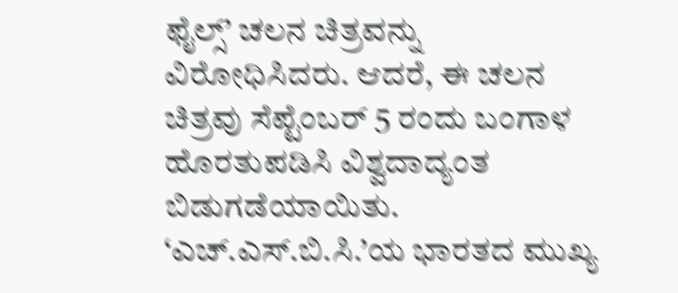ಫೈಲ್ಸ್’ ಚಲನ ಚಿತ್ರವನ್ನು ವಿರೋಧಿಸಿದರು. ಆದರೆ, ಈ ಚಲನ ಚಿತ್ರವು ಸೆಪ್ಟೆಂಬರ್ 5 ರಂದು ಬಂಗಾಳ ಹೊರತುಪಡಿಸಿ ವಿಶ್ವದಾದ್ಯಂತ ಬಿಡುಗಡೆಯಾಯಿತು.
‘ಎಚ್.ಎಸ್.ಬಿ.ಸಿ.’ಯ ಭಾರತದ ಮುಖ್ಯ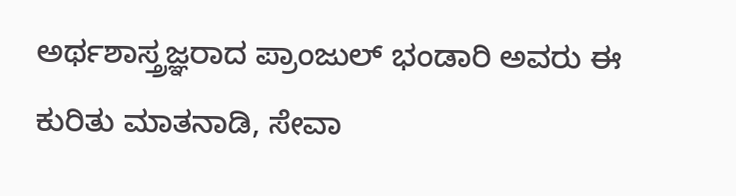ಅರ್ಥಶಾಸ್ತ್ರಜ್ಞರಾದ ಪ್ರಾಂಜುಲ್ ಭಂಡಾರಿ ಅವರು ಈ ಕುರಿತು ಮಾತನಾಡಿ, ಸೇವಾ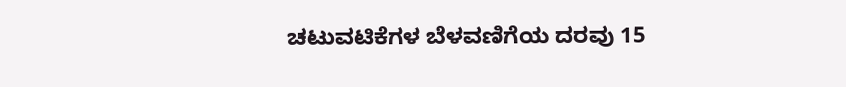ಚಟುವಟಿಕೆಗಳ ಬೆಳವಣಿಗೆಯ ದರವು 15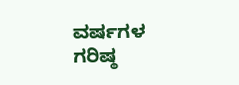ವರ್ಷಗಳ ಗರಿಷ್ಠ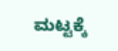ಮಟ್ಟಕ್ಕೆ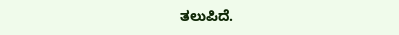ತಲುಪಿದೆ.